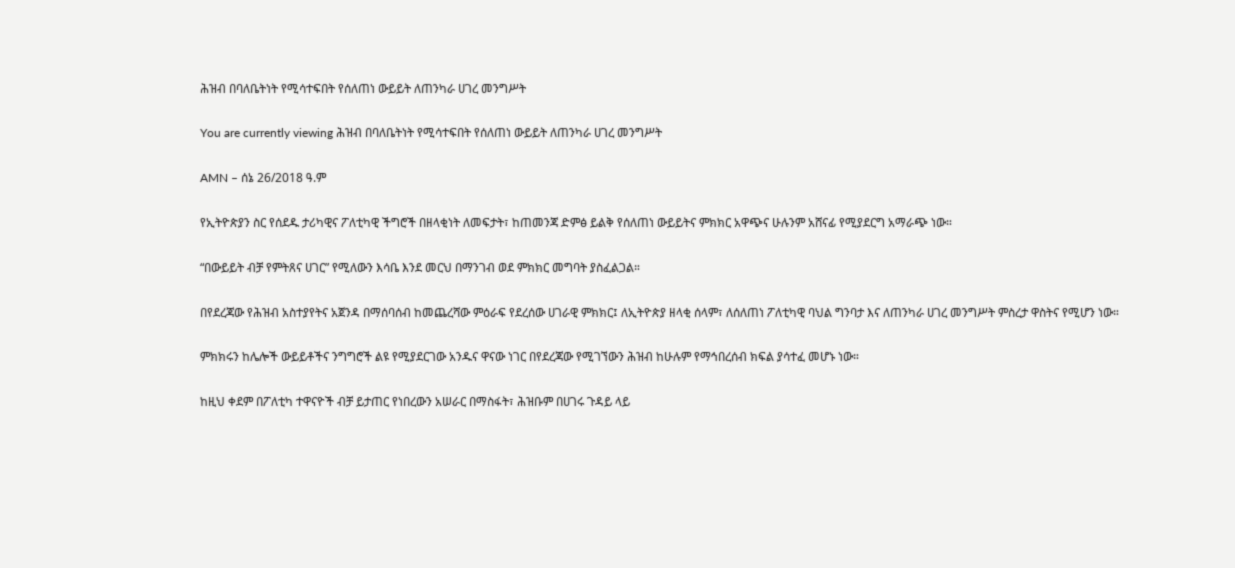ሕዝብ በባለቤትነት የሚሳተፍበት የሰለጠነ ውይይት ለጠንካራ ሀገረ መንግሥት

You are currently viewing ሕዝብ በባለቤትነት የሚሳተፍበት የሰለጠነ ውይይት ለጠንካራ ሀገረ መንግሥት

AMN – ሰኔ 26/2018 ዓ.ም

የኢትዮጵያን ስር የሰደዱ ታሪካዊና ፖለቲካዊ ችግሮች በዘላቂነት ለመፍታት፣ ከጠመንጃ ድምፅ ይልቅ የሰለጠነ ውይይትና ምክክር አዋጭና ሁሉንም አሸናፊ የሚያደርግ አማራጭ ነው።

“በውይይት ብቻ የምትጸና ሀገር” የሚለውን እሳቤ እንደ መርህ በማንገብ ወደ ምክክር መግባት ያስፈልጋል።

በየደረጃው የሕዝብ አስተያየትና አጀንዳ በማሰባሰብ ከመጨረሻው ምዕራፍ የደረሰው ሀገራዊ ምክክር፤ ለኢትዮጵያ ዘላቂ ሰላም፣ ለሰለጠነ ፖለቲካዊ ባህል ግንባታ እና ለጠንካራ ሀገረ መንግሥት ምስረታ ዋስትና የሚሆን ነው።

ምክክሩን ከሌሎች ውይይቶችና ንግግሮች ልዩ የሚያደርገው አንዱና ዋናው ነገር በየደረጃው የሚገኘውን ሕዝብ ከሁሉም የማኅበረሰብ ክፍል ያሳተፈ መሆኑ ነው።

ከዚህ ቀደም በፖለቲካ ተዋናዮች ብቻ ይታጠር የነበረውን አሠራር በማስፋት፣ ሕዝቡም በሀገሩ ጉዳይ ላይ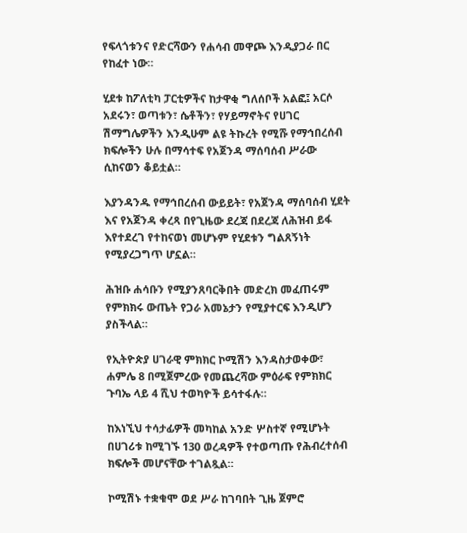የፍላጎቱንና የድርሻውን የሐሳብ መዋጮ እንዲያጋራ በር የከፈተ ነው።

ሂደቱ ከፖለቲካ ፓርቲዎችና ከታዋቂ ግለሰቦች አልፎ፤ አርሶ አደሩን፣ ወጣቱን፣ ሴቶችን፣ የሃይማኖትና የሀገር ሽማግሌዎችን እንዲሁም ልዩ ትኩረት የሚሹ የማኅበረሰብ ክፍሎችን ሁሉ በማሳተፍ የአጀንዳ ማሰባሰብ ሥራው ሲከናወን ቆይቷል።

እያንዳንዱ የማኅበረሰብ ውይይት፣ የአጀንዳ ማሰባሰብ ሂደት እና የአጀንዳ ቀረጻ በየጊዜው ደረጃ በደረጃ ለሕዝብ ይፋ እየተደረገ የተከናወነ መሆኑም የሂደቱን ግልጸኝነት የሚያረጋግጥ ሆኗል።

ሕዝቡ ሐሳቡን የሚያንጸባርቅበት መድረክ መፈጠሩም የምክክሩ ውጤት የጋራ አመኔታን የሚያተርፍ እንዲሆን ያስችላል።

የኢትዮጵያ ሀገራዊ ምክክር ኮሚሽን እንዳስታወቀው፣ ሐምሌ 8 በሚጀምረው የመጨረሻው ምዕራፍ የምክክር ጉባኤ ላይ 4 ሺህ ተወካዮች ይሳተፋሉ።

ከእነኚህ ተሳታፊዎች መካከል አንድ ሦስተኛ የሚሆኑት በሀገሪቱ ከሚገኙ 130 ወረዳዎች የተወጣጡ የሕብረተሰብ ክፍሎች መሆናቸው ተገልጿል።

ኮሚሽኑ ተቋቁሞ ወደ ሥራ ከገባበት ጊዜ ጀምሮ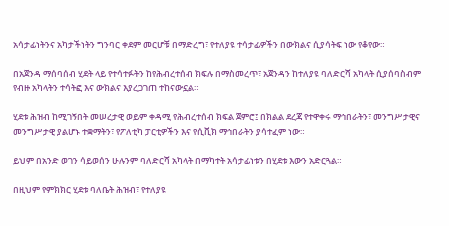አሳታፊነትንና አካታችነትን ግንባር ቀደም መርሆቹ በማድረግ፣ የተለያዩ ተሳታፊዎችን በውክልና ሲያሳትፍ ነው የቆየው።

በአጀንዳ ማሰባሰብ ሂደት ላይ የተሳተፉትን ከየሕብረተሰብ ክፍሉ በማስመረጥ፣ አጀንዳን ከተለያዩ ባለድርሻ አካላት ሲያሰባስብም የብዙ አካላትን ተሳትፎ እና ውክልና እያረጋገጠ ተከናውኗል።

ሂደቱ ሕዝብ ከሚገኝበት መሠረታዊ ወይም ቀዳሚ የሕብረተሰብ ክፍል ጀምሮ፤ በክልል ደረጃ የተዋቀሩ ማኅበራትን፣ መንግሥታዊና መንግሥታዊ ያልሆኑ ተቋማትን፣ የፖለቲካ ፓርቲዎችን እና የሲቪክ ማኅበራትን ያሳተፈም ነው።

ይህም በአንድ ወገን ሳይወሰን ሁሉንም ባለድርሻ አካላት በማካተት አሳታፊነቱን በሂደቱ እውን አድርጓል።

በዚህም የምክክር ሂደቱ ባለቤት ሕዝብ፣ የተለያዩ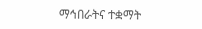ማኅበራትና ተቋማት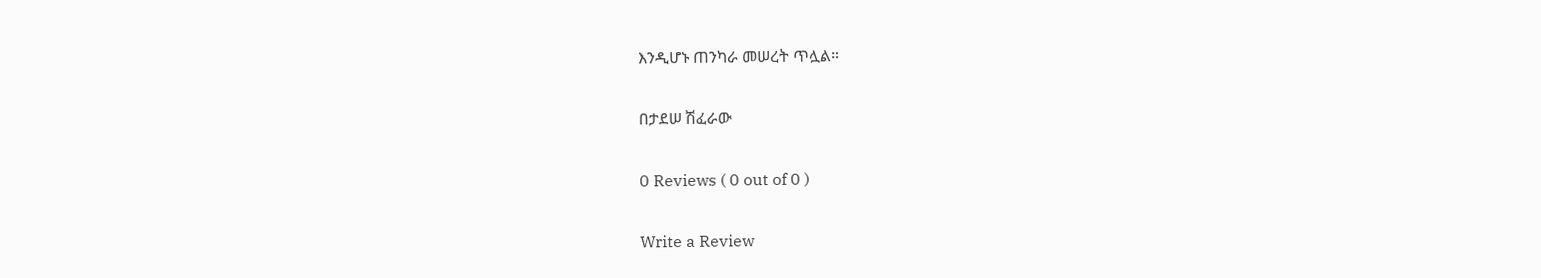እንዲሆኑ ጠንካራ መሠረት ጥሏል።

በታደሠ ሽፈራው

0 Reviews ( 0 out of 0 )

Write a Review